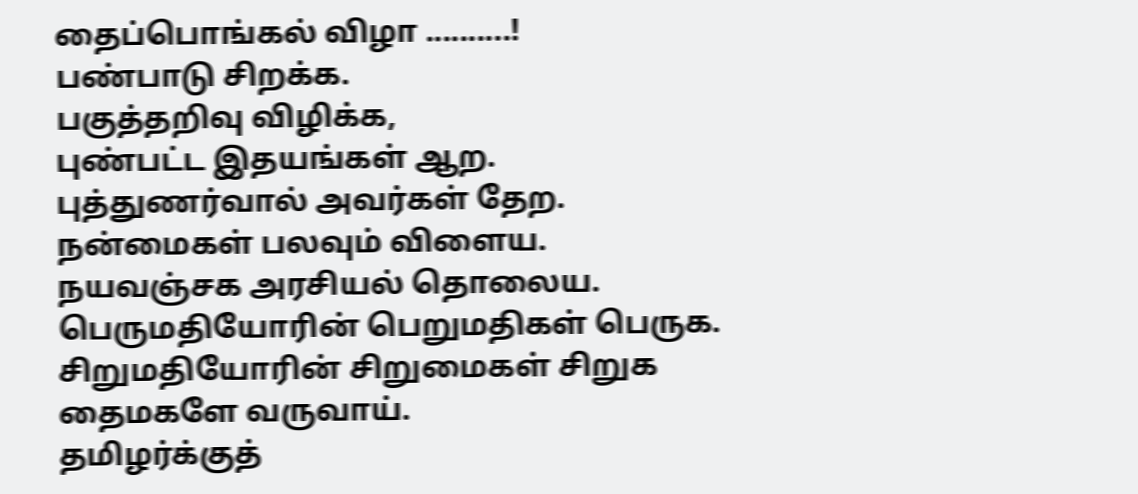தைப்பொங்கல் விழா ..........!
பண்பாடு சிறக்க.
பகுத்தறிவு விழிக்க,
புண்பட்ட இதயங்கள் ஆற.
புத்துணர்வால் அவர்கள் தேற.
நன்மைகள் பலவும் விளைய.
நயவஞ்சக அரசியல் தொலைய.
பெருமதியோரின் பெறுமதிகள் பெருக.
சிறுமதியோரின் சிறுமைகள் சிறுக
தைமகளே வருவாய்.
தமிழர்க்குத்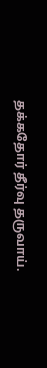தக்கதோர் தீர்வு தருவாய்.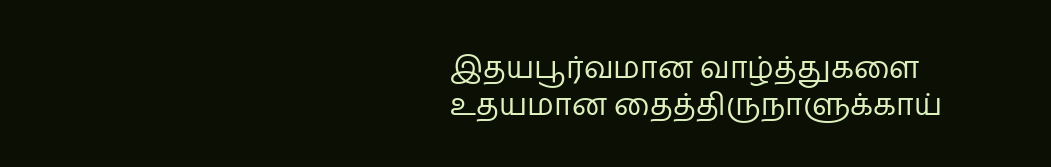இதயபூர்வமான வாழ்த்துகளை
உதயமான தைத்திருநாளுக்காய்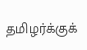தமிழர்க்குக்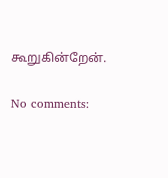கூறுகின்றேன்.

No comments: